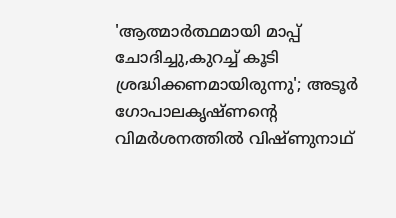'ആത്മാർത്ഥമായി മാപ്പ് ചോദിച്ചു,കുറച്ച് കൂടി ശ്രദ്ധിക്കണമായിരുന്നു'; അടൂർ ഗോപാലകൃഷ്ണന്റെ വിമർശനത്തിൽ വിഷ്ണുനാഥ്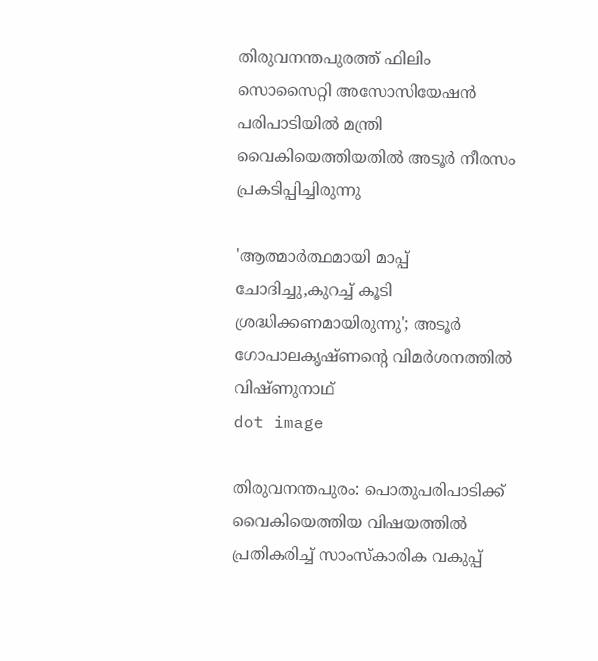തിരുവനന്തപുരത്ത് ഫിലിം സൊസൈറ്റി അസോസിയേഷന്‍ പരിപാടിയില്‍ മന്ത്രി വൈകിയെത്തിയതില്‍ അടൂര്‍ നീരസം പ്രകടിപ്പിച്ചിരുന്നു

'ആത്മാർത്ഥമായി മാപ്പ് ചോദിച്ചു,കുറച്ച് കൂടി ശ്രദ്ധിക്കണമായിരുന്നു'; അടൂർ ഗോപാലകൃഷ്ണന്റെ വിമർശനത്തിൽ വിഷ്ണുനാഥ്
dot image

തിരുവനന്തപുരം: പൊതുപരിപാടിക്ക് വൈകിയെത്തിയ വിഷയത്തില്‍ പ്രതികരിച്ച് സാംസ്‌കാരിക വകുപ്പ്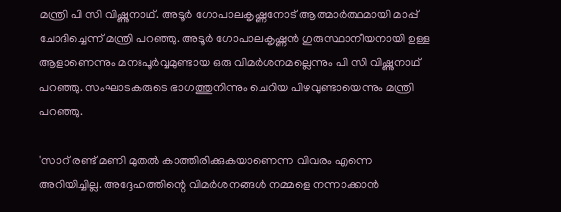മന്ത്രി പി സി വിഷ്ണുനാഥ്. അടൂര്‍ ഗോപാലകൃഷ്ണനോട് ആത്മാര്‍ത്ഥമായി മാപ്പ് ചോദിച്ചെന്ന് മന്ത്രി പറഞ്ഞു. അടൂര്‍ ഗോപാലകൃഷ്ണന്‍ ഗുരുസ്ഥാനീയനായി ഉള്ള ആളാണെന്നും മനഃപൂര്‍വ്വമുണ്ടായ ഒരു വിമര്‍ശനമല്ലെന്നും പി സി വിഷ്ണുനാഥ് പറഞ്ഞു. സംഘാടകരുടെ ഭാഗത്തുനിന്നും ചെറിയ പിഴവുണ്ടായെന്നും മന്ത്രി പറഞ്ഞു.

'സാറ് രണ്ട് മണി മുതല്‍ കാത്തിരിക്കുകയാണെന്ന വിവരം എന്നെ അറിയിച്ചില്ല. അദ്ദേഹത്തിന്റെ വിമര്‍ശനങ്ങള്‍ നമ്മളെ നന്നാക്കാന്‍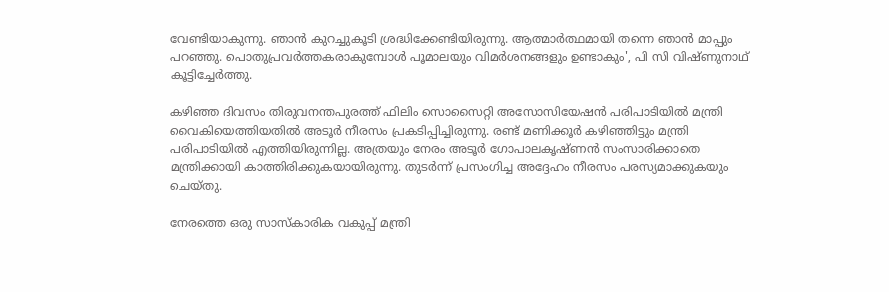വേണ്ടിയാകുന്നു. ഞാന്‍ കുറച്ചുകൂടി ശ്രദ്ധിക്കേണ്ടിയിരുന്നു. ആത്മാര്‍ത്ഥമായി തന്നെ ഞാന്‍ മാപ്പും പറഞ്ഞു. പൊതുപ്രവര്‍ത്തകരാകുമ്പോള്‍ പൂമാലയും വിമര്‍ശനങ്ങളും ഉണ്ടാകും', പി സി വിഷ്ണുനാഥ് കൂട്ടിച്ചേര്‍ത്തു.

കഴിഞ്ഞ ദിവസം തിരുവനന്തപുരത്ത് ഫിലിം സൊസൈറ്റി അസോസിയേഷന്‍ പരിപാടിയില്‍ മന്ത്രി വൈകിയെത്തിയതില്‍ അടൂര്‍ നീരസം പ്രകടിപ്പിച്ചിരുന്നു. രണ്ട് മണിക്കൂര്‍ കഴിഞ്ഞിട്ടും മന്ത്രി പരിപാടിയില്‍ എത്തിയിരുന്നില്ല. അത്രയും നേരം അടൂര്‍ ഗോപാലകൃഷ്ണന്‍ സംസാരിക്കാതെ മന്ത്രിക്കായി കാത്തിരിക്കുകയായിരുന്നു. തുടര്‍ന്ന് പ്രസംഗിച്ച അദ്ദേഹം നീരസം പരസ്യമാക്കുകയും ചെയ്തു.

നേരത്തെ ഒരു സാസ്‌കാരിക വകുപ്പ് മന്ത്രി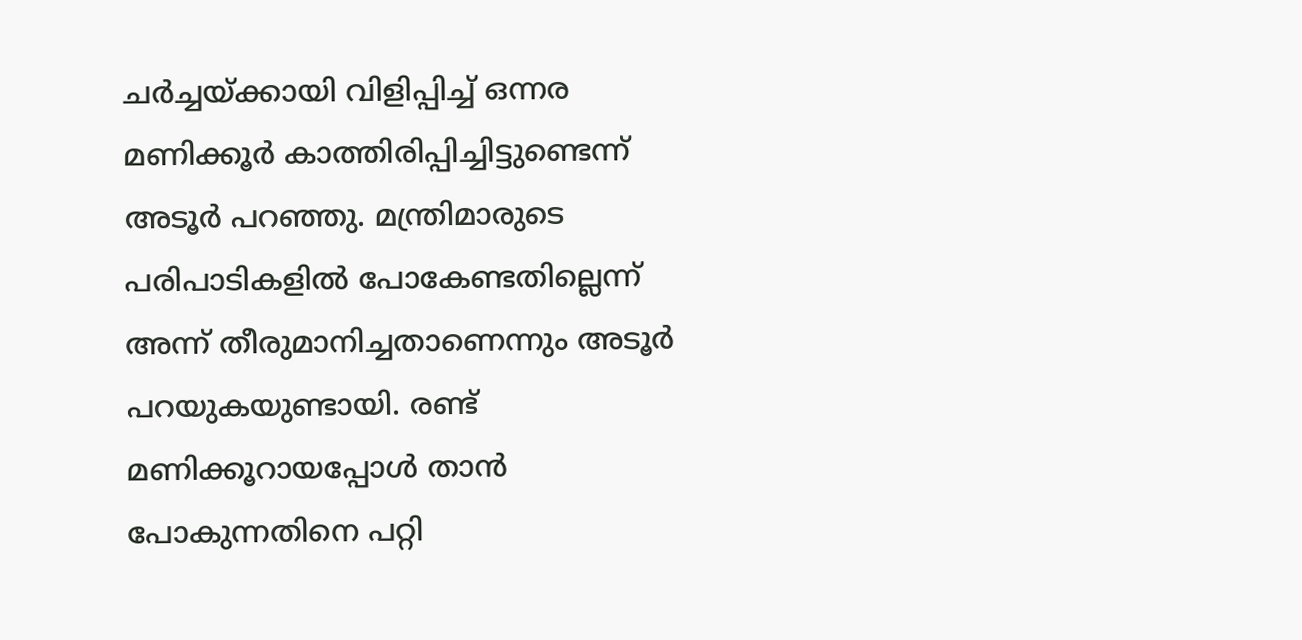ചര്‍ച്ചയ്ക്കായി വിളിപ്പിച്ച് ഒന്നര മണിക്കൂര്‍ കാത്തിരിപ്പിച്ചിട്ടുണ്ടെന്ന് അടൂര്‍ പറഞ്ഞു. മന്ത്രിമാരുടെ പരിപാടികളില്‍ പോകേണ്ടതില്ലെന്ന് അന്ന് തീരുമാനിച്ചതാണെന്നും അടൂര്‍ പറയുകയുണ്ടായി. രണ്ട് മണിക്കൂറായപ്പോള്‍ താന്‍ പോകുന്നതിനെ പറ്റി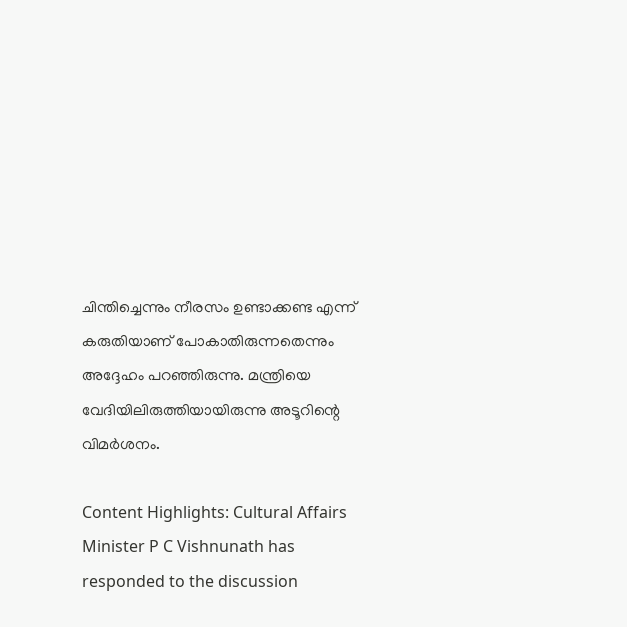ചിന്തിച്ചെന്നും നീരസം ഉണ്ടാക്കണ്ട എന്ന് കരുതിയാണ് പോകാതിരുന്നതെന്നും അദ്ദേഹം പറഞ്ഞിരുന്നു. മന്ത്രിയെ വേദിയിലിരുത്തിയായിരുന്നു അടൂറിന്റെ വിമര്‍ശനം.

Content Highlights: Cultural Affairs Minister P C Vishnunath has responded to the discussion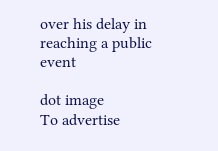over his delay in reaching a public event

dot image
To advertise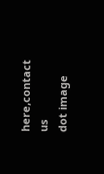here,contact us
dot image